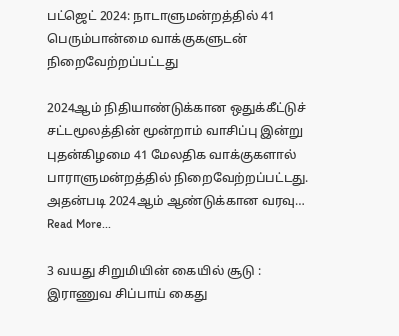பட்ஜெட் 2024: நாடாளுமன்றத்தில் 41 பெரும்பான்மை வாக்குகளுடன் நிறைவேற்றப்பட்டது

2024ஆம் நிதியாண்டுக்கான ஒதுக்கீட்டுச் சட்டமூலத்தின் மூன்றாம் வாசிப்பு இன்று புதன்கிழமை 41 மேலதிக வாக்குகளால் பாராளுமன்றத்தில் நிறைவேற்றப்பட்டது. அதன்படி 2024ஆம் ஆண்டுக்கான வரவு…
Read More...

3 வயது சிறுமியின் கையில் சூடு : இராணுவ சிப்பாய் கைது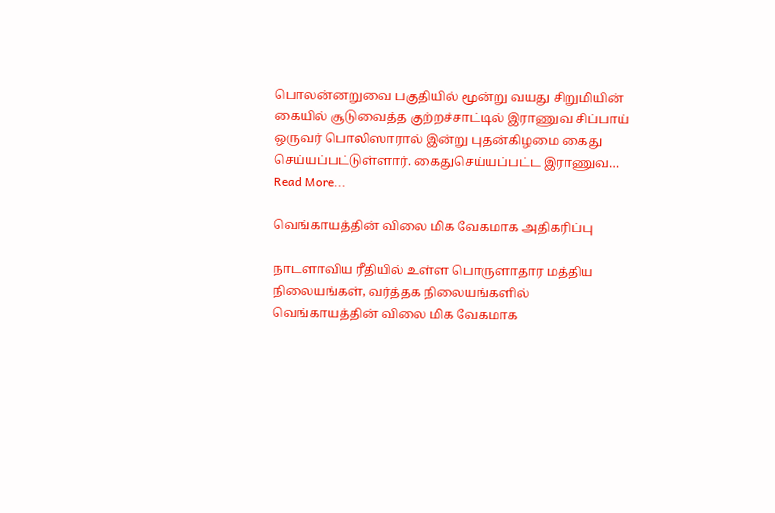பொலன்னறுவை பகுதியில் மூன்று வயது சிறுமியின் கையில் சூடுவைத்த குற்றச்சாட்டில் இராணுவ சிப்பாய் ஒருவர் பொலிஸாரால் இன்று புதன்கிழமை கைது செய்யப்பட்டுள்ளார். கைதுசெய்யப்பட்ட இராணுவ…
Read More...

வெங்காயத்தின் விலை மிக வேகமாக அதிகரிப்பு

நாடளாவிய ரீதியில் உள்ள பொருளாதார மத்திய நிலையங்கள், வர்த்தக நிலையங்களில் வெங்காயத்தின் விலை மிக வேகமாக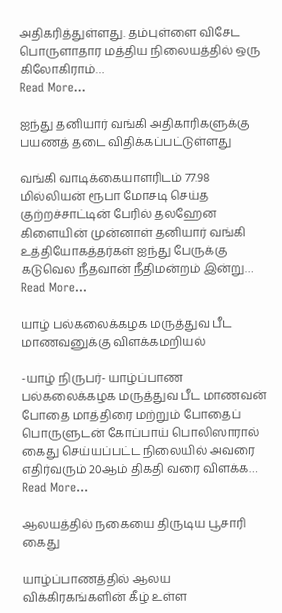அதிகரித்துள்ளது. தம்புள்ளை விசேட பொருளாதார மத்திய நிலையத்தில் ஒரு கிலோகிராம்…
Read More...

ஐந்து தனியார் வங்கி அதிகாரிகளுக்கு பயணத் தடை விதிக்கப்பட்டுள்ளது

வங்கி வாடிக்கையாளரிடம் 77.98 மில்லியன் ரூபா மோசடி செய்த குற்றச்சாட்டின் பேரில் தலஹேன கிளையின் முன்னாள் தனியார் வங்கி உத்தியோகத்தர்கள் ஐந்து பேருக்கு கடுவெல நீதவான் நீதிமன்றம் இன்று…
Read More...

யாழ் பல்கலைக்கழக மருத்துவ பீட மாணவனுக்கு விளக்கமறியல்

-யாழ் நிருபர்- யாழ்ப்பாண பல்கலைக்கழக மருத்துவ பீட மாணவன் போதை மாத்திரை மற்றும் போதைப் பொருளுடன் கோப்பாய் பொலிஸாரால் கைது செய்யப்பட்ட நிலையில் அவரை எதிர்வரும் 20ஆம் திகதி வரை விளக்க…
Read More...

ஆலயத்தில் நகையை திருடிய பூசாரி கைது

யாழ்ப்பாணத்தில் ஆலய விக்கிரகங்களின் கீழ் உள்ள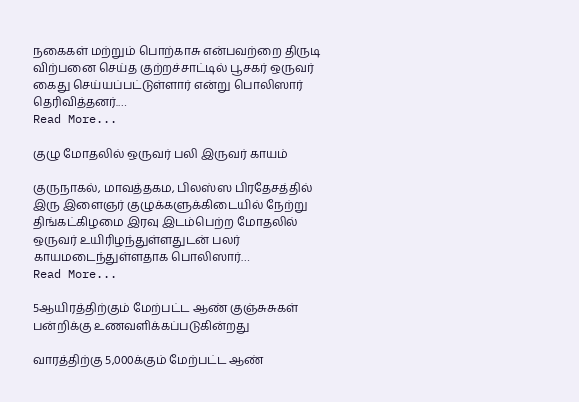நகைகள் மற்றும் பொற்காசு என்பவற்றை திருடி விற்பனை செய்த குற்றச்சாட்டில் பூசகர் ஒருவர் கைது செய்யப்பட்டுள்ளார் என்று பொலிஸார் தெரிவித்தனர்.…
Read More...

குழு மோதலில் ஒருவர் பலி இருவர் காயம்

குருநாகல், மாவத்தகம, பிலஸ்ஸ பிரதேசத்தில் இரு இளைஞர் குழுக்களுக்கிடையில் நேற்று திங்கட்கிழமை இரவு இடம்பெற்ற மோதலில் ஒருவர் உயிரிழந்துள்ளதுடன் பலர் காயமடைந்துள்ளதாக பொலிஸார்…
Read More...

5ஆயிரத்திற்கும் மேற்பட்ட ஆண் குஞ்சுசுகள் பன்றிக்கு உணவளிக்கப்படுகின்றது

வாரத்திற்கு 5,000க்கும் மேற்பட்ட ஆண்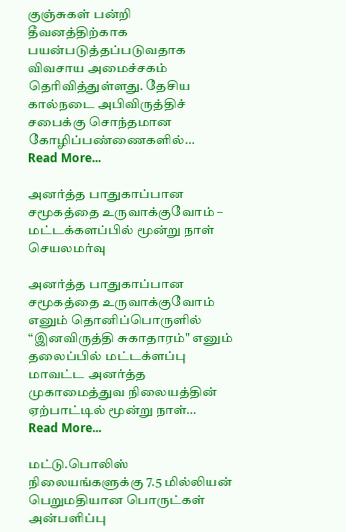குஞ்சுகள் பன்றி தீவனத்திற்காக பயன்படுத்தப்படுவதாக விவசாய அமைச்சகம் தெரிவித்துள்ளது. தேசிய கால்நடை அபிவிருத்திச் சபைக்கு சொந்தமான கோழிப்பண்ணைகளில்…
Read More...

அனர்த்த பாதுகாப்பான சமூகத்தை உருவாக்குவோம் – மட்டக்களப்பில் மூன்று நாள் செயலமர்வு

அனர்த்த பாதுகாப்பான சமூகத்தை உருவாக்குவோம் எனும் தொனிப்பொருளில் “இனவிருத்தி சுகாதாரம்" எனும் தலைப்பில் மட்டக்ளப்பு மாவட்ட அனர்த்த முகாமைத்துவ நிலையத்தின் ஏற்பாட்டில் மூன்று நாள்…
Read More...

மட்டு.பொலிஸ் நிலையங்களுக்கு 7.5 மில்லியன் பெறுமதியான பொருட்கள் அன்பளிப்பு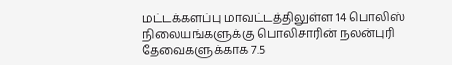மட்டக்களப்பு மாவட்டத்திலுள்ள 14 பொலிஸ் நிலையங்களுக்கு பொலிசாரின் நலன்புரி தேவைகளுக்காக 7.5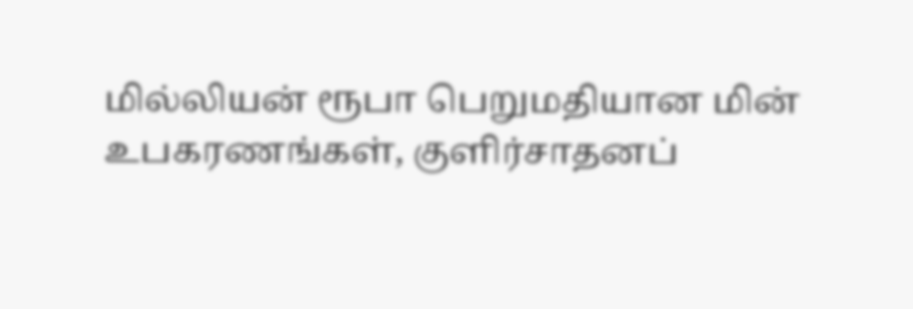மில்லியன் ரூபா பெறுமதியான மின் உபகரணங்கள், குளிர்சாதனப்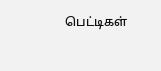பெட்டிகள்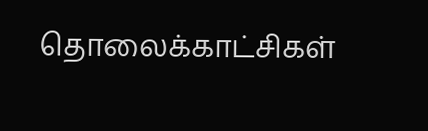தொலைக்காட்சிகள்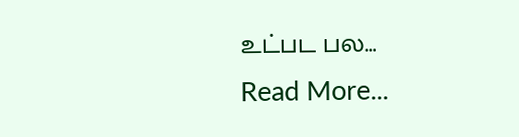உட்பட பல…
Read More...